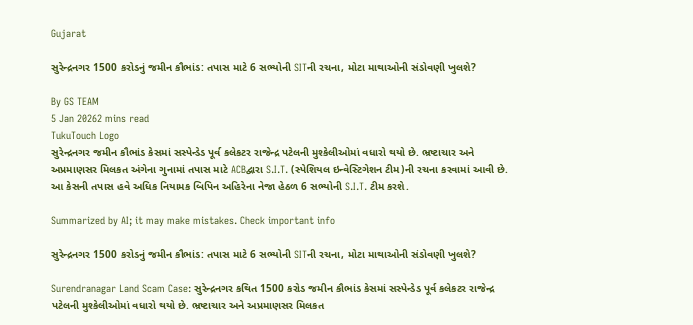Gujarat

સુરેન્દ્રનગર 1500 કરોડનું જમીન કૌભાંડ: તપાસ માટે 6 સભ્યોની SITની રચના, મોટા માથાઓની સંડોવણી ખુલશે?

By GS TEAM
5 Jan 20262 mins read
TukuTouch Logo
સુરેન્દ્રનગર જમીન કૌભાંડ કેસમાં સસ્પેન્ડેડ પૂર્વ કલેકટર રાજેન્દ્ર પટેલની મુશ્કેલીઓમાં વધારો થયો છે. ભ્રષ્ટાચાર અને અપ્રમાણસર મિલકત અંગેના ગુનામાં તપાસ માટે ACBદ્વારા S.I.T. (સ્પેશિયલ ઇન્વેસ્ટિગેશન ટીમ)ની રચના કરવામાં આવી છે. આ કેસની તપાસ હવે અધિક નિયામક બિપિન અહિરેના નેજા હેઠળ 6 સભ્યોની S.I.T. ટીમ કરશે.

Summarized by AI; it may make mistakes. Check important info

સુરેન્દ્રનગર 1500 કરોડનું જમીન કૌભાંડ: તપાસ માટે 6 સભ્યોની SITની રચના, મોટા માથાઓની સંડોવણી ખુલશે?

Surendranagar Land Scam Case: સુરેન્દ્રનગર કથિત 1500 કરોડ જમીન કૌભાંડ કેસમાં સસ્પેન્ડેડ પૂર્વ કલેકટર રાજેન્દ્ર પટેલની મુશ્કેલીઓમાં વધારો થયો છે. ભ્રષ્ટાચાર અને અપ્રમાણસર મિલકત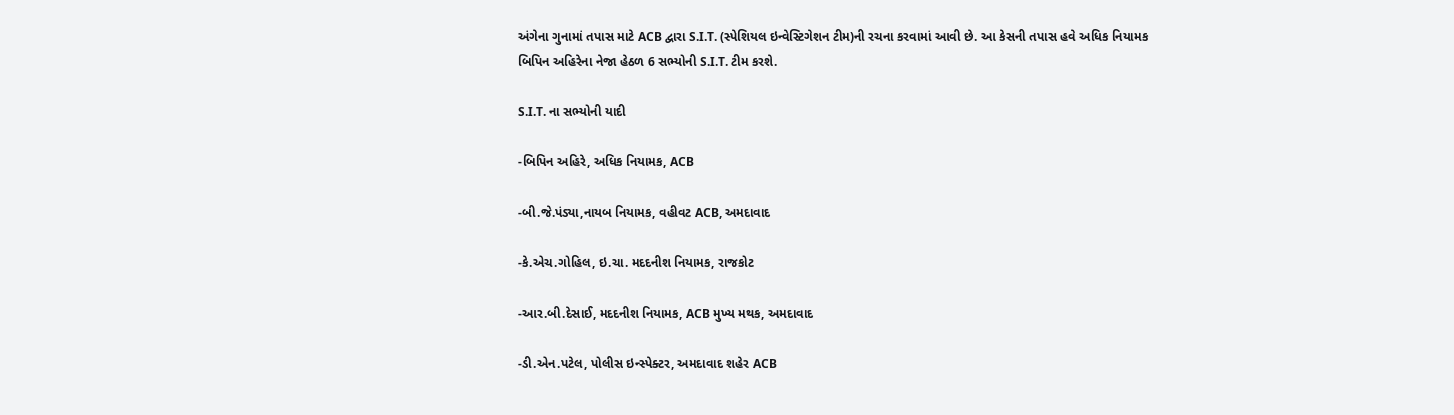અંગેના ગુનામાં તપાસ માટે ACB દ્વારા S.I.T. (સ્પેશિયલ ઇન્વેસ્ટિગેશન ટીમ)ની રચના કરવામાં આવી છે. આ કેસની તપાસ હવે અધિક નિયામક બિપિન અહિરેના નેજા હેઠળ 6 સભ્યોની S.I.T. ટીમ કરશે.

S.I.T. ના સભ્યોની યાદી

-બિપિન અહિરે, અધિક નિયામક, ACB

-બી.જે.પંડ્યા,નાયબ નિયામક, વહીવટ ACB, અમદાવાદ

-કે.એચ.ગોહિલ, ઇ.ચા. મદદનીશ નિયામક, રાજકોટ

-આર.બી.દેસાઈ, મદદનીશ નિયામક, ACB મુખ્ય મથક, અમદાવાદ

-ડી.એન.પટેલ, પોલીસ ઇન્સ્પેક્ટર, અમદાવાદ શહેર ACB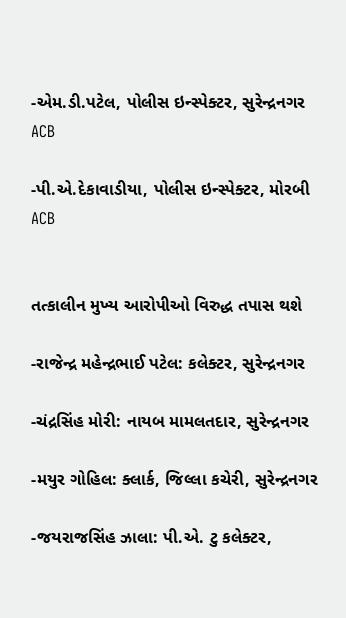-એમ.ડી.પટેલ, પોલીસ ઇન્સ્પેક્ટર, સુરેન્દ્રનગર ACB

-પી.એ.દેકાવાડીયા, પોલીસ ઇન્સ્પેક્ટર, મોરબી ACB


તત્કાલીન મુખ્ય આરોપીઓ વિરુદ્ધ તપાસ થશે

-રાજેન્દ્ર મહેન્દ્રભાઈ પટેલ: કલેક્ટર, સુરેન્દ્રનગર

-ચંદ્રસિંહ મોરી: નાયબ મામલતદાર, સુરેન્દ્રનગર

-મયુર ગોહિલ: ક્લાર્ક, જિલ્લા કચેરી, સુરેન્દ્રનગર

-જયરાજસિંહ ઝાલા: પી.એ. ટુ કલેક્ટર,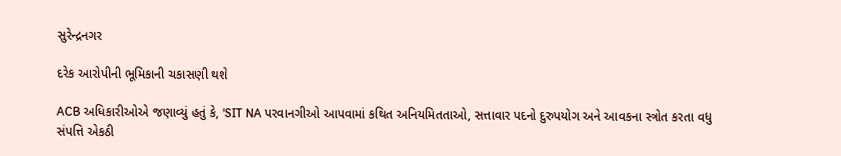સુરેન્દ્રનગર

દરેક આરોપીની ભૂમિકાની ચકાસણી થશે

ACB અધિકારીઓએ જણાવ્યું હતું કે, 'SIT NA પરવાનગીઓ આપવામાં કથિત અનિયમિતતાઓ, સત્તાવાર પદનો દુરુપયોગ અને આવકના સ્ત્રોત કરતા વધુ સંપત્તિ એકઠી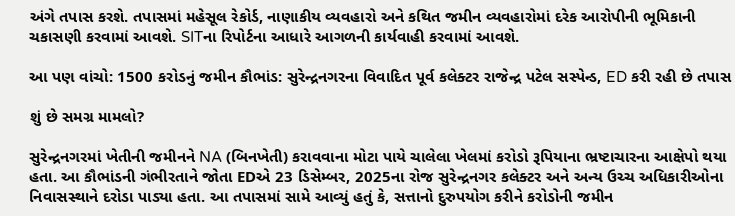અંગે તપાસ કરશે. તપાસમાં મહેસૂલ રેકોર્ડ, નાણાકીય વ્યવહારો અને કથિત જમીન વ્યવહારોમાં દરેક આરોપીની ભૂમિકાની ચકાસણી કરવામાં આવશે. SITના રિપોર્ટના આધારે આગળની કાર્યવાહી કરવામાં આવશે.

આ પણ વાંચો: 1500 કરોડનું જમીન કૌભાંડ: સુરેન્દ્રનગરના વિવાદિત પૂર્વ કલેક્ટર રાજેન્દ્ર પટેલ સસ્પેન્ડ, ED કરી રહી છે તપાસ

શું છે સમગ્ર મામલો?

સુરેન્દ્રનગરમાં ખેતીની જમીનને NA (બિનખેતી) કરાવવાના મોટા પાયે ચાલેલા ખેલમાં કરોડો રૂપિયાના ભ્રષ્ટાચારના આક્ષેપો થયા હતા. આ કૌભાંડની ગંભીરતાને જોતા EDએ 23 ડિસેમ્બર, 2025ના રોજ સુરેન્દ્રનગર કલેક્ટર અને અન્ય ઉચ્ચ અધિકારીઓના નિવાસસ્થાને દરોડા પાડ્યા હતા. આ તપાસમાં સામે આવ્યું હતું કે, સત્તાનો દુરુપયોગ કરીને કરોડોની જમીન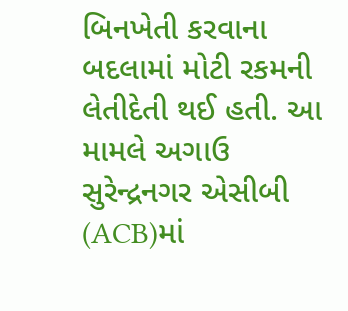બિનખેતી કરવાના બદલામાં મોટી રકમની લેતીદેતી થઈ હતી. આ મામલે અગાઉ સુરેન્દ્રનગર એસીબી (ACB)માં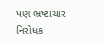પણ ભ્રષ્ટાચાર નિરોધક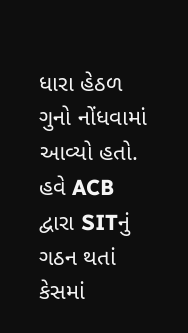ધારા હેઠળ ગુનો નોંધવામાં આવ્યો હતો. હવે ACB દ્વારા SITનું ગઠન થતાં કેસમાં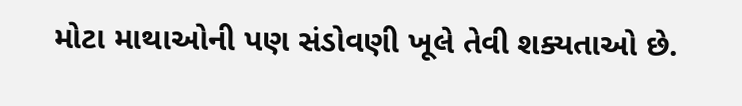મોટા માથાઓની પણ સંડોવણી ખૂલે તેવી શક્યતાઓ છે.